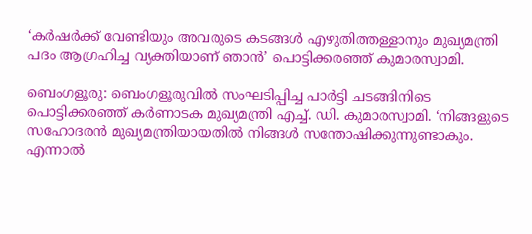‘കര്‍ഷര്‍ക്ക് വേണ്ടിയും അവരുടെ കടങ്ങള്‍ എഴുതിത്തള്ളാനും മുഖ്യമന്ത്രി പദം ആഗ്രഹിച്ച വ്യക്തിയാണ് ഞാന്‍’ പൊട്ടിക്കരഞ്ഞ് കുമാരസ്വാമി.

ബെംഗളൂരു: ബെംഗളൂരുവില്‍ സംഘടിപ്പിച്ച പാര്‍ട്ടി ചടങ്ങിനിടെ പൊട്ടിക്കരഞ്ഞ് കര്‍ണാടക മുഖ്യമന്ത്രി എച്ച്. ഡി. കുമാരസ്വാമി. ‘നിങ്ങളുടെ സഹോദരന്‍ മുഖ്യമന്ത്രിയായതില്‍ നിങ്ങള്‍ സന്തോഷിക്കുന്നുണ്ടാകും. എന്നാല്‍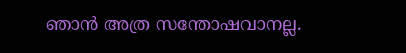ഞാന്‍ അത്ര സന്തോഷവാനല്ല.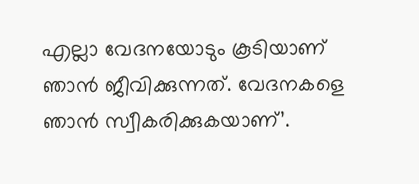എല്ലാ വേദനയോടും കൂടിയാണ് ഞാന്‍ ജീവിക്കുന്നത്. വേദനകളെ ഞാന്‍ സ്വീകരിക്കുകയാണ്’.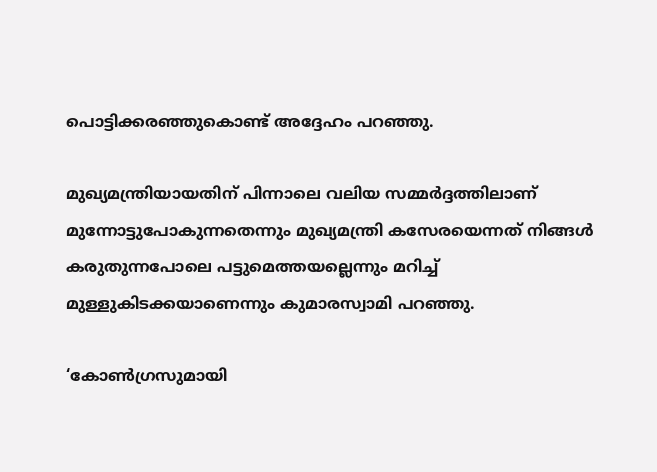പൊട്ടിക്കരഞ്ഞുകൊണ്ട് അദ്ദേഹം പറഞ്ഞു.

മുഖ്യമന്ത്രിയായതിന് പിന്നാലെ വലിയ സമ്മര്‍ദ്ദത്തിലാണ് മുന്നോട്ടുപോകുന്നതെന്നും മുഖ്യമന്ത്രി കസേരയെന്നത് നിങ്ങള്‍ കരുതുന്നപോലെ പട്ടുമെത്തയല്ലെന്നും മറിച്ച് മുള്ളുകിടക്കയാണെന്നും കുമാരസ്വാമി പറഞ്ഞു.

‘കോണ്‍ഗ്രസുമായി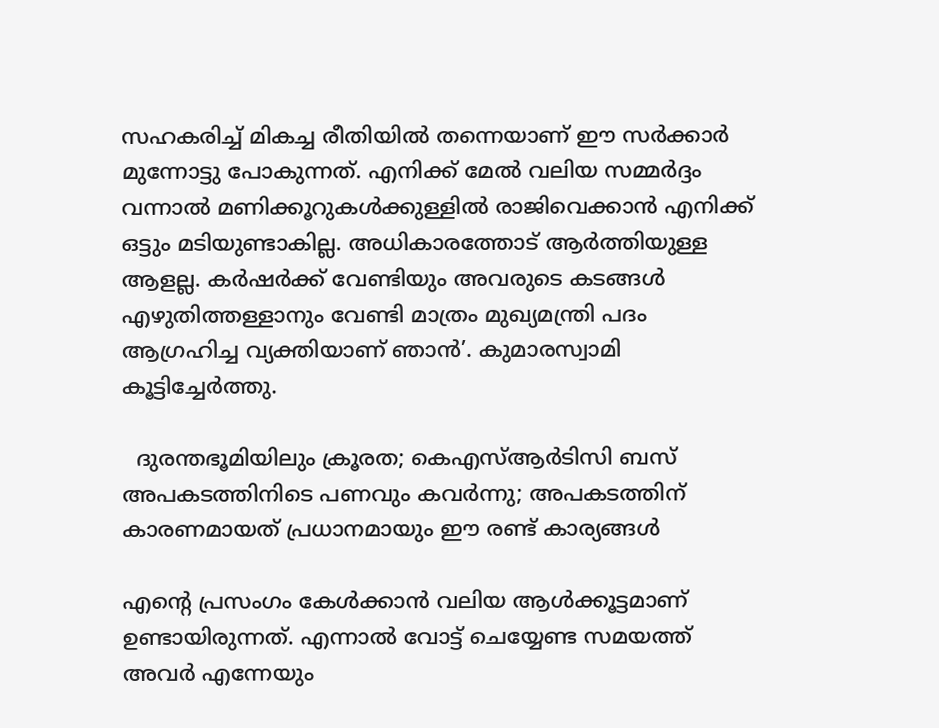സഹകരിച്ച് മികച്ച രീതിയില്‍ തന്നെയാണ് ഈ സര്‍ക്കാര്‍ മുന്നോട്ടു പോകുന്നത്. എനിക്ക് മേല്‍ വലിയ സമ്മര്‍ദ്ദം വന്നാല്‍ മണിക്കൂറുകള്‍ക്കുള്ളില്‍ രാജിവെക്കാന്‍ എനിക്ക് ഒട്ടും മടിയുണ്ടാകില്ല. അധികാരത്തോട് ആര്‍ത്തിയുള്ള ആളല്ല. കര്‍ഷര്‍ക്ക് വേണ്ടിയും അവരുടെ കടങ്ങള്‍ എഴുതിത്തള്ളാനും വേണ്ടി മാത്രം മുഖ്യമന്ത്രി പദം ആഗ്രഹിച്ച വ്യക്തിയാണ് ഞാന്‍’. കുമാരസ്വാമി കൂട്ടിച്ചേര്‍ത്തു.

  ദുരന്തഭൂമിയിലും ക്രൂരത; കെഎസ്ആർടിസി ബസ് അപകടത്തിനിടെ പണവും കവർന്നു; അപകടത്തിന് കാരണമായത് പ്രധാനമായും ഈ രണ്ട് കാര്യങ്ങൾ

എന്‍റെ പ്രസംഗം കേള്‍ക്കാന്‍ വലിയ ആള്‍ക്കൂട്ടമാണ് ഉണ്ടായിരുന്നത്. എന്നാല്‍ വോട്ട് ചെയ്യേണ്ട സമയത്ത് അവര്‍ എന്നേയും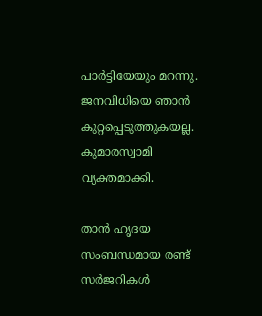പാര്‍ട്ടിയേയും മറന്നു. ജനവിധിയെ ഞാന്‍ കുറ്റപ്പെടുത്തുകയല്ല. കുമാരസ്വാമി വ്യക്തമാക്കി.

താന്‍ ഹൃദയ സംബന്ധമായ രണ്ട് സര്‍ജറികള്‍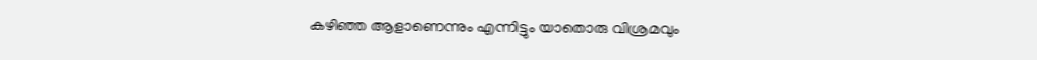കഴിഞ്ഞ ആളാണെന്നും എന്നിട്ടും യാതൊരു വിശ്രമവും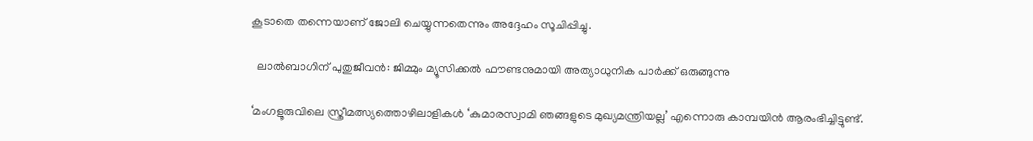കൂടാതെ തന്നെയാണ് ജോലി ചെയ്യുന്നതെന്നും അദ്ദേഹം സൂചിപ്പിച്ചു.

  ലാൽബാഗിന് പുതുജീവൻ: ജിമ്മും മ്യൂസിക്കൽ ഫൗണ്ടനുമായി അത്യാധുനിക പാർക്ക് ഒരുങ്ങുന്നു

‘മംഗളൂരുവിലെ സ്ത്രീമത്സ്യത്തൊഴിലാളികള്‍ ‘കുമാരസ്വാമി ഞങ്ങളുടെ മുഖ്യമന്ത്രിയല്ല’ എന്നൊരു കാമ്പയിന്‍ ആരംഭിച്ചിട്ടുണ്ട്.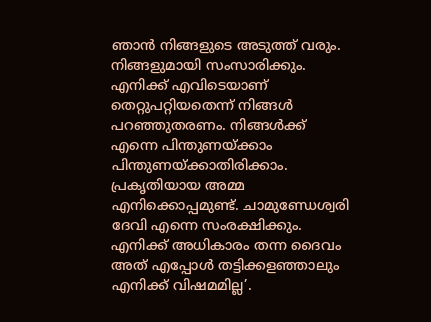ഞാന്‍ നിങ്ങളുടെ അടുത്ത് വരും. നിങ്ങളുമായി സംസാരിക്കും. എനിക്ക് എവിടെയാണ് തെറ്റുപറ്റിയതെന്ന് നിങ്ങള്‍ പറഞ്ഞുതരണം. നിങ്ങള്‍ക്ക് എന്നെ പിന്തുണയ്ക്കാം പിന്തുണയ്ക്കാതിരിക്കാം. പ്രകൃതിയായ അമ്മ എനിക്കൊപ്പമുണ്ട്. ചാമുണ്ഡേശ്വരി ദേവി എന്നെ സംരക്ഷിക്കും. എനിക്ക് അധികാരം തന്ന ദൈവം അത് എപ്പോള്‍ തട്ടിക്കളഞ്ഞാലും എനിക്ക് വിഷമമില്ല’.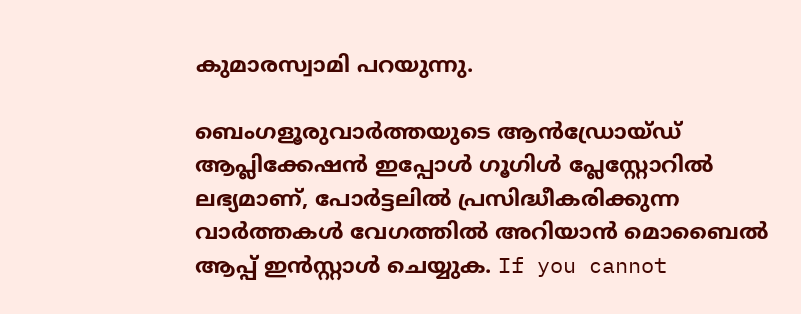കുമാരസ്വാമി പറയുന്നു.

ബെംഗളൂരുവാർത്തയുടെ ആൻഡ്രോയ്ഡ് ആപ്ലിക്കേഷൻ ഇപ്പോൾ ഗൂഗിൾ പ്ലേസ്റ്റോറിൽ ലഭ്യമാണ്, പോർട്ടലിൽ പ്രസിദ്ധീകരിക്കുന്ന വാർത്തകൾ വേഗത്തിൽ അറിയാൻ മൊബൈൽ ആപ്പ് ഇൻസ്റ്റാൾ ചെയ്യുക. If you cannot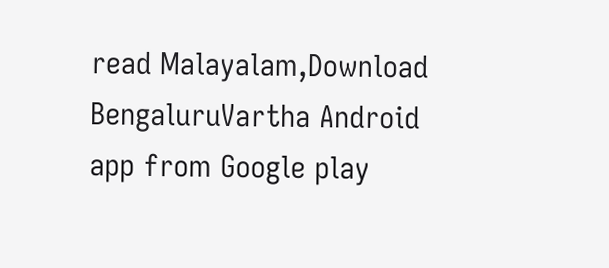read Malayalam,Download BengaluruVartha Android app from Google play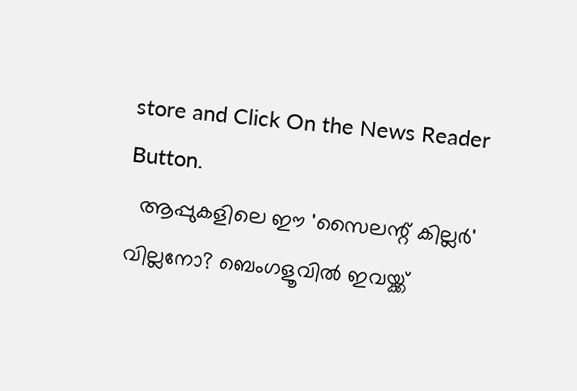store and Click On the News Reader Button.
  ആപ്പുകളിലെ ഈ 'സൈലന്റ് കില്ലർ' വില്ലനോ? ബെംഗളൂവിൽ ഇവയ്ക്ക്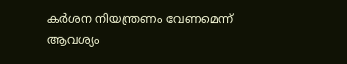കർശന നിയന്ത്രണം വേണമെന്ന് ആവശ്യം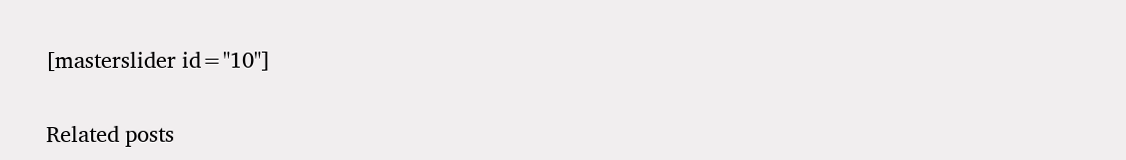[masterslider id="10"]

Related posts